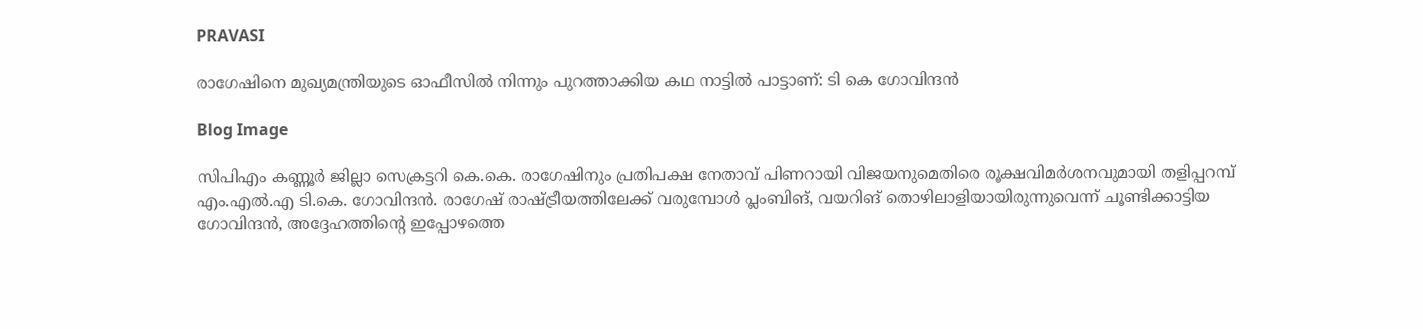PRAVASI

രാഗേഷിനെ മുഖ്യമന്ത്രിയുടെ ഓഫീസിൽ നിന്നും പുറത്താക്കിയ കഥ നാട്ടിൽ പാട്ടാണ്: ടി കെ ഗോവിന്ദൻ

Blog Image

സിപിഎം കണ്ണൂർ ജില്ലാ സെക്രട്ടറി കെ.കെ. രാഗേഷിനും പ്രതിപക്ഷ നേതാവ് പിണറായി വിജയനുമെതിരെ രൂക്ഷവിമർശനവുമായി തളിപ്പറമ്പ് എം.എൽ.എ ടി.കെ. ഗോവിന്ദൻ. രാഗേഷ് രാഷ്ട്രീയത്തിലേക്ക് വരുമ്പോൾ പ്ലംബിങ്, വയറിങ് തൊഴിലാളിയായിരുന്നുവെന്ന് ചൂണ്ടിക്കാട്ടിയ ഗോവിന്ദൻ, അദ്ദേഹത്തിന്റെ ഇപ്പോഴത്തെ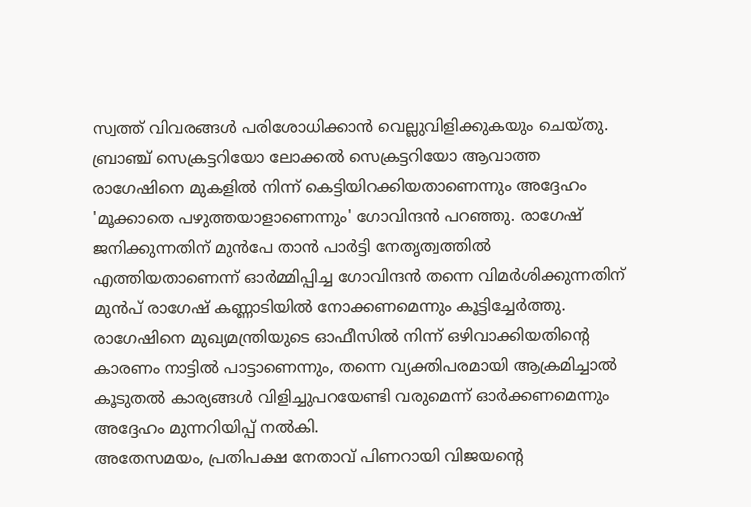സ്വത്ത് വിവരങ്ങൾ പരിശോധിക്കാൻ വെല്ലുവിളിക്കുകയും ചെയ്തു.
ബ്രാഞ്ച് സെക്രട്ടറിയോ ലോക്കൽ സെക്രട്ടറിയോ ആവാത്ത രാഗേഷിനെ മുകളിൽ നിന്ന് കെട്ടിയിറക്കിയതാണെന്നും അദ്ദേഹം 'മൂക്കാതെ പഴുത്തയാളാണെന്നും' ഗോവിന്ദൻ പറഞ്ഞു. രാഗേഷ് ജനിക്കുന്നതിന് മുൻപേ താൻ പാർട്ടി നേതൃത്വത്തിൽ എത്തിയതാണെന്ന് ഓർമ്മിപ്പിച്ച ഗോവിന്ദൻ തന്നെ വിമർശിക്കുന്നതിന് മുൻപ് രാഗേഷ് കണ്ണാടിയിൽ നോക്കണമെന്നും കൂട്ടിച്ചേർത്തു. രാഗേഷിനെ മുഖ്യമന്ത്രിയുടെ ഓഫീസിൽ നിന്ന് ഒഴിവാക്കിയതിന്റെ കാരണം നാട്ടിൽ പാട്ടാണെന്നും, തന്നെ വ്യക്തിപരമായി ആക്രമിച്ചാൽ കൂടുതൽ കാര്യങ്ങൾ വിളിച്ചുപറയേണ്ടി വരുമെന്ന് ഓർക്കണമെന്നും അദ്ദേഹം മുന്നറിയിപ്പ് നൽകി.
അതേസമയം, പ്രതിപക്ഷ നേതാവ് പിണറായി വിജയന്റെ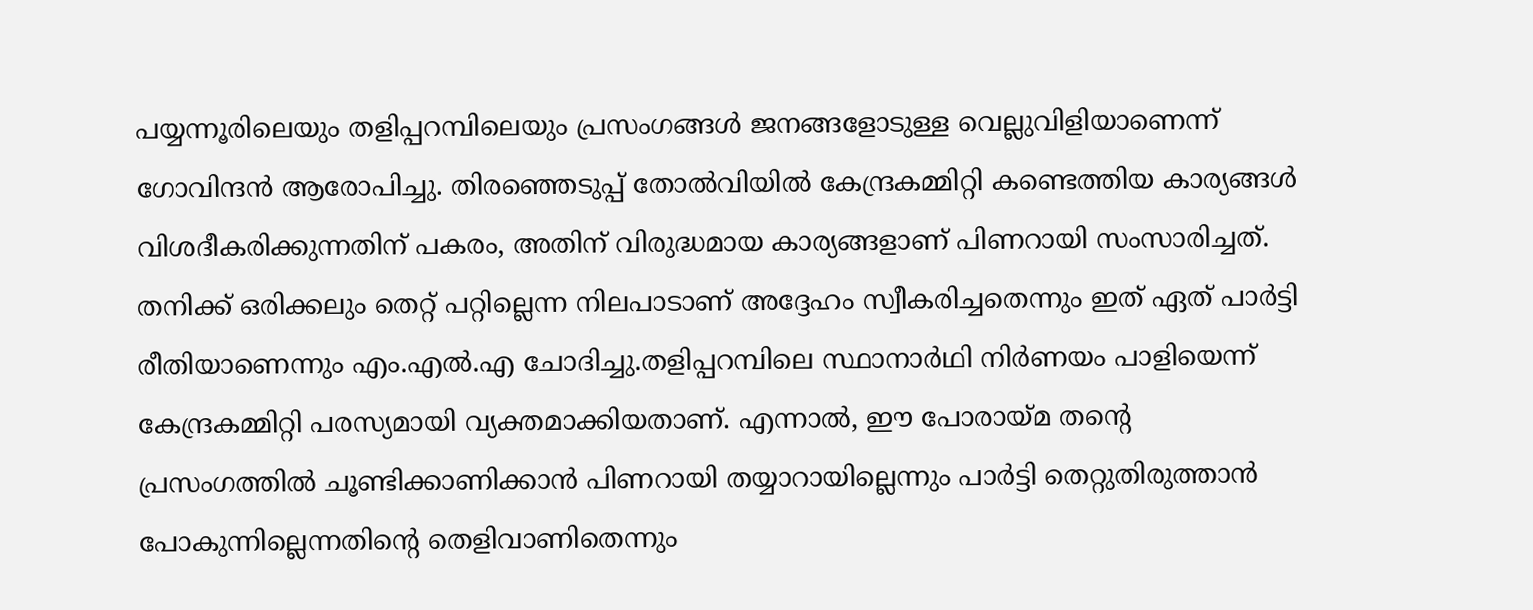പയ്യന്നൂരിലെയും തളിപ്പറമ്പിലെയും പ്രസംഗങ്ങൾ ജനങ്ങളോടുള്ള വെല്ലുവിളിയാണെന്ന് ഗോവിന്ദൻ ആരോപിച്ചു. തിരഞ്ഞെടുപ്പ് തോൽവിയിൽ കേന്ദ്രകമ്മിറ്റി കണ്ടെത്തിയ കാര്യങ്ങൾ വിശദീകരിക്കുന്നതിന് പകരം, അതിന് വിരുദ്ധമായ കാര്യങ്ങളാണ് പിണറായി സംസാരിച്ചത്. തനിക്ക് ഒരിക്കലും തെറ്റ് പറ്റില്ലെന്ന നിലപാടാണ് അദ്ദേഹം സ്വീകരിച്ചതെന്നും ഇത് ഏത് പാർട്ടി രീതിയാണെന്നും എം.എൽ.എ ചോദിച്ചു.തളിപ്പറമ്പിലെ സ്ഥാനാർഥി നിർണയം പാളിയെന്ന് കേന്ദ്രകമ്മിറ്റി പരസ്യമായി വ്യക്തമാക്കിയതാണ്. എന്നാൽ, ഈ പോരായ്മ തന്റെ പ്രസംഗത്തിൽ ചൂണ്ടിക്കാണിക്കാൻ പിണറായി തയ്യാറായില്ലെന്നും പാർട്ടി തെറ്റുതിരുത്താൻ പോകുന്നില്ലെന്നതിന്റെ തെളിവാണിതെന്നും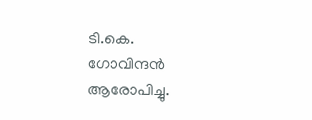ടി.കെ. ഗോവിന്ദൻ ആരോപിച്ചു.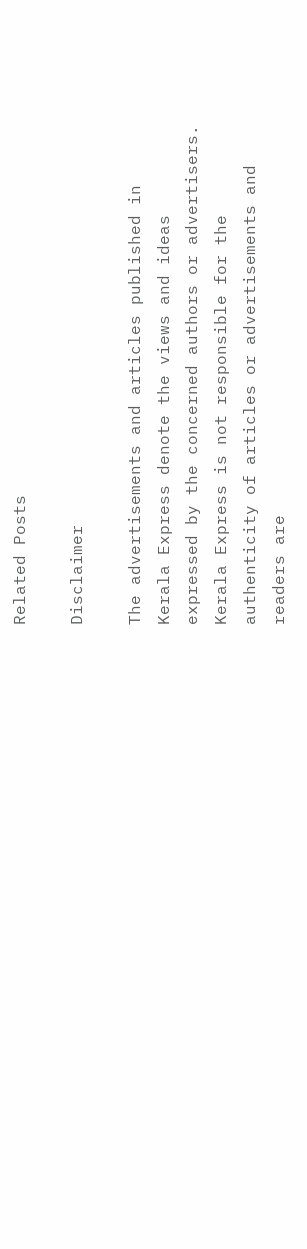Related Posts

Disclaimer

The advertisements and articles published in Kerala Express denote the views and ideas expressed by the concerned authors or advertisers. Kerala Express is not responsible for the authenticity of articles or advertisements and readers are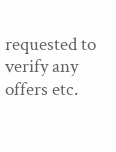requested to verify any offers etc.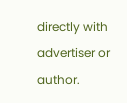directly with advertiser or author.